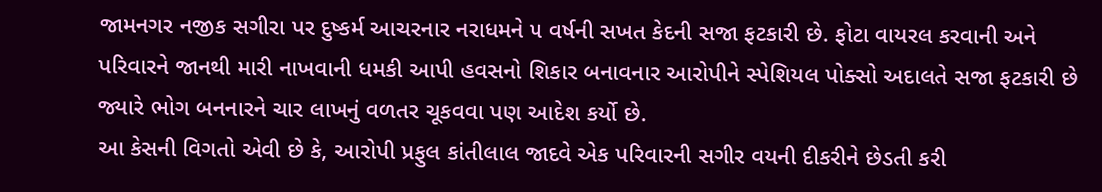જામનગર નજીક સગીરા પર દુષ્કર્મ આચરનાર નરાધમને ૫ વર્ષની સખત કેદની સજા ફટકારી છે. ફોટા વાયરલ કરવાની અને પરિવારને જાનથી મારી નાખવાની ધમકી આપી હવસનો શિકાર બનાવનાર આરોપીને સ્પેશિયલ પોક્સો અદાલતે સજા ફટકારી છે જ્યારે ભોગ બનનારને ચાર લાખનું વળતર ચૂકવવા પણ આદેશ કર્યો છે.
આ કેસની વિગતો એવી છે કે, આરોપી પ્રફુલ કાંતીલાલ જાદવે એક પરિવારની સગીર વયની દીકરીને છેડતી કરી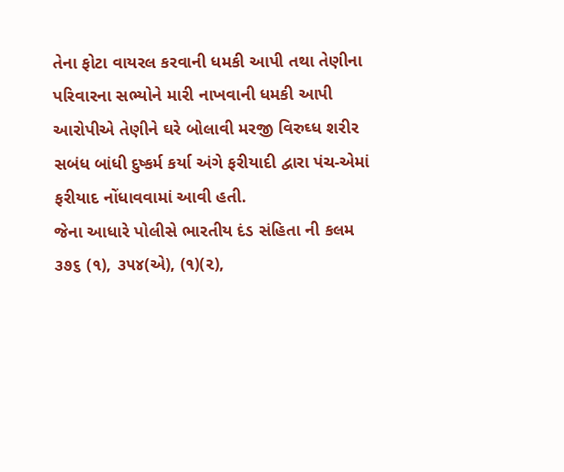તેના ફોટા વાયરલ કરવાની ધમકી આપી તથા તેણીના પરિવારના સભ્યોને મારી નાખવાની ધમકી આપી આરોપીએ તેણીને ઘરે બોલાવી મરજી વિરુઘ્ધ શરીર સબંધ બાંધી દુષ્કર્મ કર્યા અંગે ફરીયાદી દ્વારા પંચ-એમાં ફરીયાદ નોંધાવવામાં આવી હતી.
જેના આધારે પોલીસે ભારતીય દંડ સંહિતા ની કલમ ૩૭૬ (૧), ૩૫૪(એ), (૧)(૨),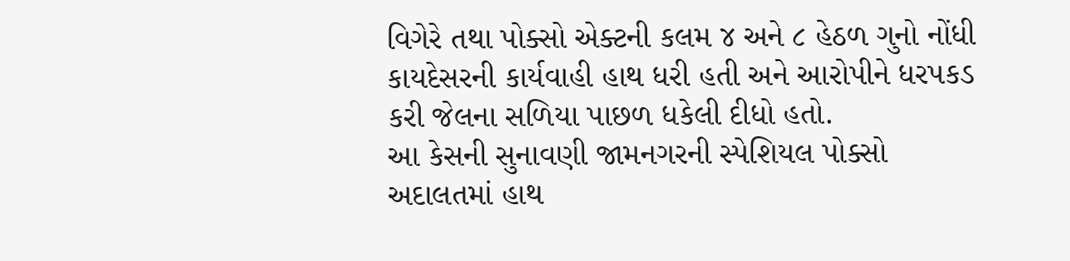વિગેરે તથા પોક્સો એક્ટની કલમ ૪ અને ૮ હેઠળ ગુનો નોંધી કાયદેસરની કાર્યવાહી હાથ ધરી હતી અને આરોપીને ધરપકડ કરી જેલના સળિયા પાછળ ધકેલી દીધો હતો.
આ કેસની સુનાવણી જામનગરની સ્પેશિયલ પોક્સો અદાલતમાં હાથ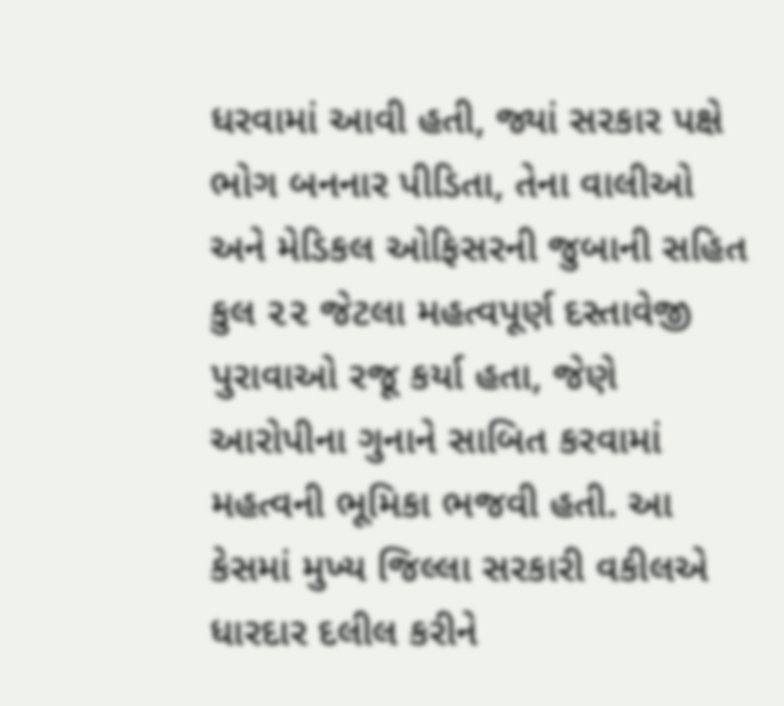ધરવામાં આવી હતી, જ્યાં સરકાર પક્ષે ભોગ બનનાર પીડિતા, તેના વાલીઓ અને મેડિકલ ઓફિસરની જુબાની સહિત કુલ ૨૨ જેટલા મહત્વપૂર્ણ દસ્તાવેજી પુરાવાઓ રજૂ કર્યા હતા, જેણે આરોપીના ગુનાને સાબિત કરવામાં મહત્વની ભૂમિકા ભજવી હતી. આ કેસમાં મુખ્ય જિલ્લા સરકારી વકીલએ ધારદાર દલીલ કરીને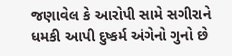જણાવેલ કે આરોપી સામે સગીરાને ધમકી આપી દુષ્કર્મ અંગેનો ગુનો છે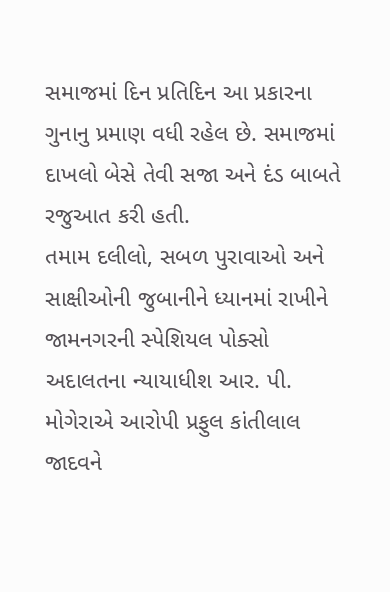સમાજમાં દિન પ્રતિદિન આ પ્રકારના ગુનાનુ પ્રમાણ વધી રહેલ છે. સમાજમાં દાખલો બેસે તેવી સજા અને દંડ બાબતે રજુઆત કરી હતી.
તમામ દલીલો, સબળ પુરાવાઓ અને સાક્ષીઓની જુબાનીને ધ્યાનમાં રાખીને જામનગરની સ્પેશિયલ પોક્સો અદાલતના ન્યાયાધીશ આર. પી. મોગેરાએ આરોપી પ્રફુલ કાંતીલાલ જાદવને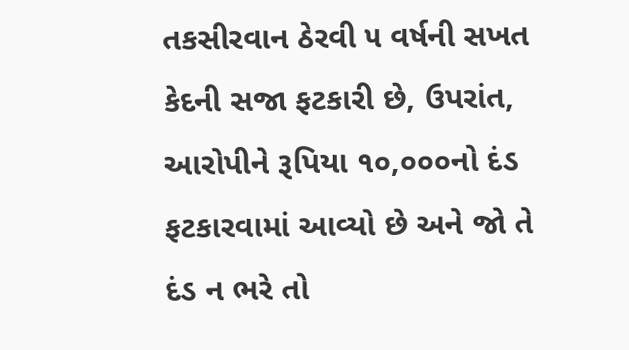તકસીરવાન ઠેરવી ૫ વર્ષની સખત કેદની સજા ફટકારી છે, ઉપરાંત, આરોપીને રૂપિયા ૧૦,૦૦૦નો દંડ ફટકારવામાં આવ્યો છે અને જો તે દંડ ન ભરે તો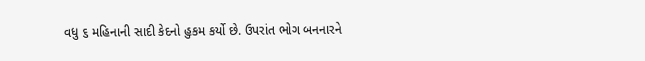વધુ ૬ મહિનાની સાદી કેદનો હુકમ કર્યો છે. ઉપરાંત ભોગ બનનારને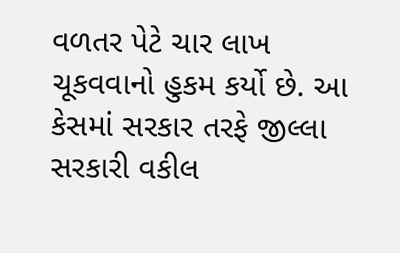વળતર પેટે ચાર લાખ ચૂકવવાનો હુકમ કર્યો છે. આ કેસમાં સરકાર તરફે જીલ્લા સરકારી વકીલ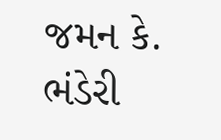જમન કે. ભંડેરી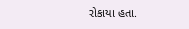રોકાયા હતા.